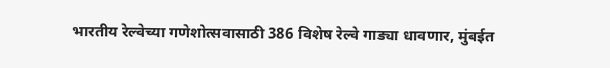भारतीय रेल्वेच्या गणेशोत्सवासाठी 386 विशेष रेल्वे गाड्या धावणार, मुंबईत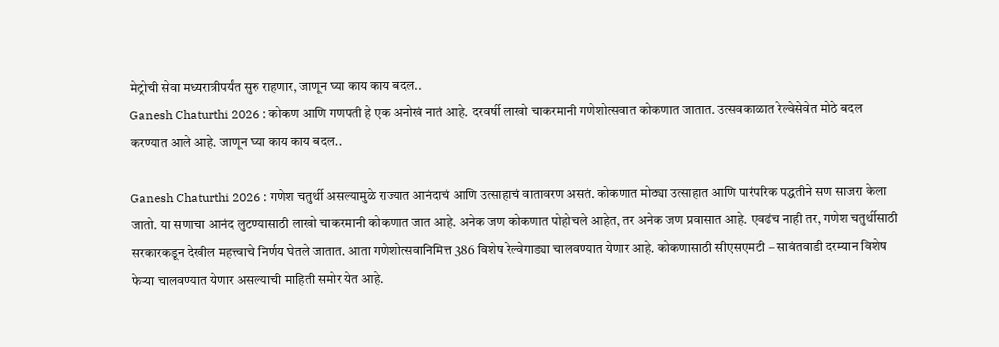मेट्रोची सेवा मध्यरात्रीपर्यंत सुरु राहणार, जाणून घ्या काय काय बदल..
Ganesh Chaturthi 2026 : कोकण आणि गणपती हे एक अनोखं नातं आहे. दरवर्षी लाखो चाकरमानी गणेशोत्सवात कोकणात जातात. उत्सवकाळात रेल्वेसेवेत मोठे बदल करण्यात आले आहे. जाणून घ्या काय काय बदल..

Ganesh Chaturthi 2026 : गणेश चतुर्थी असल्यामुळे राज्यात आनंदाचं आणि उत्साहाचं वातावरण असतं. कोकणात मोठ्या उत्साहात आणि पारंपरिक पद्धतीने सण साजरा केला जातो. या सणाचा आनंद लुटण्यासाठी लाखो चाकरमानी कोकणात जात आहे. अनेक जण कोकणात पोहोचले आहेत, तर अनेक जण प्रवासात आहे. एवढंच नाही तर, गणेश चतुर्थीसाठी सरकारकडून देखील महत्त्वाचे निर्णय घेतले जातात. आता गणेशोत्सवानिमित्त 386 विशेष रेल्वेगाड्या चालवण्यात येणार आहे. कोकणासाठी सीएसएमटी – सावंतवाडी दरम्यान विशेष फेऱ्या चालवण्यात येणार असल्याची माहिती समोर येत आहे.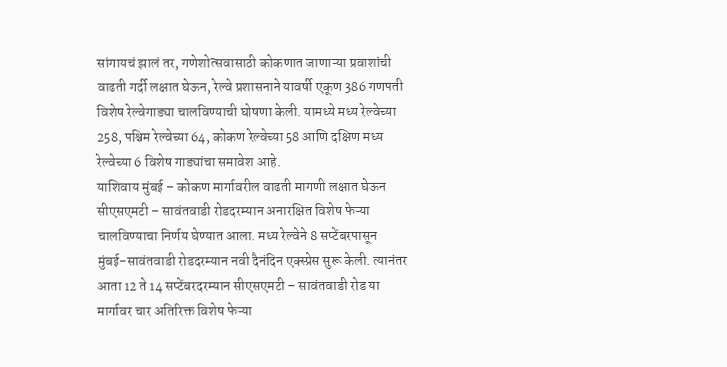सांगायचं झालं तर, गणेशोत्सवासाठी कोकणात जाणाऱ्या प्रवाशांची वाढती गर्दी लक्षात घेऊन, रेल्वे प्रशासनाने यावर्षी एकूण 386 गणपती विशेष रेल्वेगाड्या चालविण्याची घोषणा केली. यामध्ये मध्य रेल्वेच्या 258, पश्चिम रेल्वेच्या 64, कोकण रेल्वेच्या 58 आणि दक्षिण मध्य रेल्वेच्या 6 विशेष गाड्यांचा समावेश आहे.
याशिवाय मुंबई – कोकण मार्गावरील वाढती मागणी लक्षात घेऊन सीएसएमटी – सावंतवाडी रोडदरम्यान अनारक्षित विशेष फेऱ्या चालविण्याचा निर्णय घेण्यात आला. मध्य रेल्वेने 8 सप्टेंबरपासून मुंबई-सावंतवाडी रोडदरम्यान नवी दैनंदिन एक्स्प्रेस सुरू केली. त्यानंतर आता 12 ते 14 सप्टेंबरदरम्यान सीएसएमटी – सावंतवाडी रोड या मार्गावर चार अतिरिक्त विशेष फेऱ्या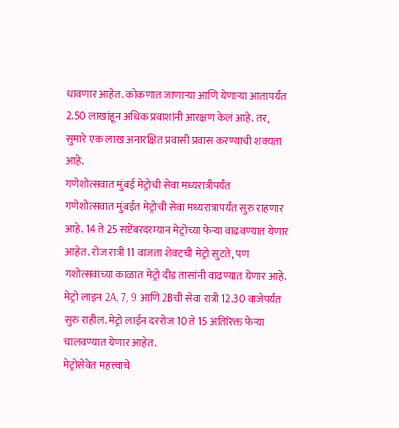धावणार आहेत. कोकणात जाणाऱ्या आणि येणाऱ्या आतापर्यंत 2.50 लाखांहून अधिक प्रवाशांनी आरक्षण केलं आहे. तर, सुमारे एक लाख अनारक्षित प्रवासी प्रवास करण्याची शक्यता आहे.
गणेशोत्सवात मुंबई मेट्रोची सेवा मध्यरात्रीपर्यंत
गणेशोत्सवात मुंबईत मेट्रोची सेवा मध्यरात्रापर्यंत सुरु राहणार आहे. 14 ते 25 सप्टेंबरदरम्यान मेट्रोच्या फेऱ्या वाढवण्यात येणार आहेत. रोज रात्री 11 वाजता शेवटची मेट्रो सुटते, पण गशोत्सवाच्या काळात मेट्रो दीड तासांनी वाढण्यात येणार आहे. मेट्रो लाइन 2A, 7, 9 आणि 2Bची सेवा रात्री 12.30 वाजेपर्यंत सुरु राहील. मेट्रो लाईन दररोज 10 ते 15 अतिरिक्त फेऱ्या चालवण्यात येणार आहेत.
मेट्रोसेवेत महत्त्वाचे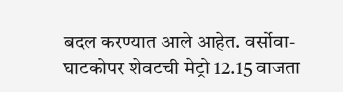बदल करण्यात आले आहेत. वर्सोवा-घाटकोपर शेवटची मेट्रो 12.15 वाजता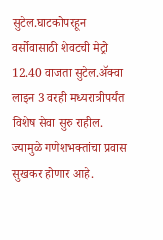सुटेल.घाटकोपरहून वर्सोवासाठी शेवटची मेट्रो 12.40 वाजता सुटेल.ॲक्वा लाइन 3 वरही मध्यरात्रीपर्यंत विशेष सेवा सुरु राहील. ज्यामुळे गणेशभक्तांचा प्रवास सुखकर होणार आहे.